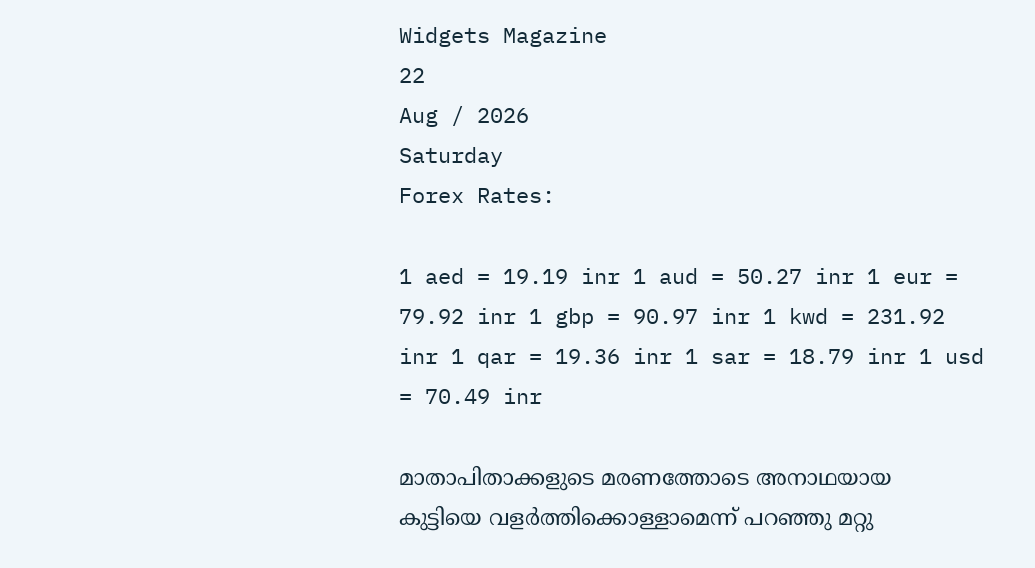Widgets Magazine
22
Aug / 2026
Saturday
Forex Rates:

1 aed = 19.19 inr 1 aud = 50.27 inr 1 eur = 79.92 inr 1 gbp = 90.97 inr 1 kwd = 231.92 inr 1 qar = 19.36 inr 1 sar = 18.79 inr 1 usd = 70.49 inr

മാതാപിതാക്കളുടെ മരണത്തോടെ അനാഥയായ കുട്ടിയെ വളര്‍ത്തിക്കൊള്ളാമെന്ന് പറഞ്ഞു മറ്റു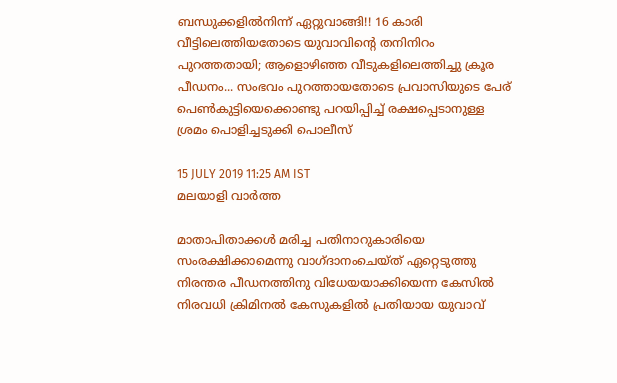ബന്ധുക്കളില്‍നിന്ന് ഏറ്റുവാങ്ങി!! 16 കാരി വീട്ടിലെത്തിയതോടെ യുവാവിന്റെ തനിനിറം പുറത്തതായി; ആളൊഴിഞ്ഞ വീടുകളിലെത്തിച്ചു ക്രൂര പീഡനം... സംഭവം പുറത്തായതോടെ പ്രവാസിയുടെ പേര് പെണ്‍കുട്ടിയെക്കൊണ്ടു പറയിപ്പിച്ച്‌ രക്ഷപ്പെടാനുള്ള ശ്രമം പൊളിച്ചടുക്കി പൊലീസ്

15 JULY 2019 11:25 AM IST
മലയാളി വാര്‍ത്ത

മാതാപിതാക്കള്‍ മരിച്ച പതിനാറുകാരിയെ സംരക്ഷിക്കാമെന്നു വാഗ്ദാനംചെയ്ത് ഏറ്റെടുത്തു നിരന്തര പീഡനത്തിനു വിധേയയാക്കിയെന്ന കേസില്‍ നിരവധി ക്രിമിനല്‍ കേസുകളില്‍ പ്രതിയായ യുവാവ്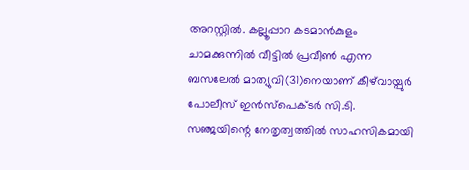അറസ്റ്റില്‍. കല്ലൂപ്പാറ കടമാന്‍കുളം ചാമക്കുന്നില്‍ വീട്ടില്‍ പ്രവീണ്‍ എന്ന ബസലേല്‍ മാത്യുവി(31)നെയാണ് കീഴ്‌വായ്പുര്‍ പോലീസ് ഇന്‍സ്‌പെക്ടര്‍ സി.ടി. സഞ്ജയിന്റെ നേതൃത്വത്തില്‍ സാഹസികമായി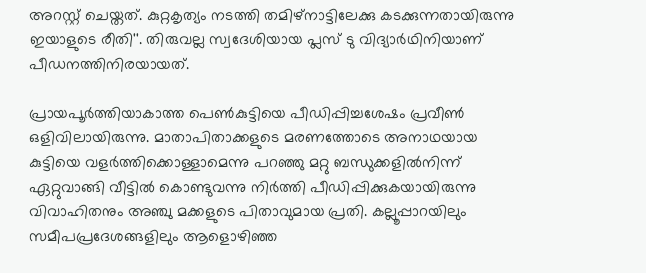അറസ്റ്റ് ചെയ്തത്. കുറ്റകൃത്യം നടത്തി തമിഴ്‌നാട്ടിലേക്കു കടക്കുന്നതായിരുന്നു ഇയാളുടെ രീതി''. തിരുവല്ല സ്വദേശിയായ പ്ലസ് ടു വിദ്യാര്‍ഥിനിയാണ് പീഡനത്തിനിരയായത്.

പ്രായപൂര്‍ത്തിയാകാത്ത പെണ്‍കുട്ടിയെ പീഡിപ്പിച്ചശേഷം പ്രവീണ്‍ ഒളിവിലായിരുന്നു. മാതാപിതാക്കളുടെ മരണത്തോടെ അനാഥയായ കുട്ടിയെ വളര്‍ത്തിക്കൊള്ളാമെന്നു പറഞ്ഞു മറ്റു ബന്ധുക്കളില്‍നിന്ന് ഏറ്റുവാങ്ങി വീട്ടില്‍ കൊണ്ടുവന്നു നിര്‍ത്തി പീഡിപ്പിക്കുകയായിരുന്നു വിവാഹിതനും അഞ്ചു മക്കളുടെ പിതാവുമായ പ്രതി. കല്ലൂപ്പാറയിലും സമീപപ്രദേശങ്ങളിലും ആളൊഴിഞ്ഞ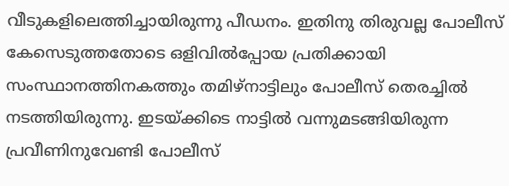വീടുകളിലെത്തിച്ചായിരുന്നു പീഡനം. ഇതിനു തിരുവല്ല പോലീസ് കേസെടുത്തതോടെ ഒളിവില്‍പ്പോയ പ്രതിക്കായി സംസ്ഥാനത്തിനകത്തും തമിഴ്‌നാട്ടിലും പോലീസ് തെരച്ചില്‍ നടത്തിയിരുന്നു. ഇടയ്ക്കിടെ നാട്ടില്‍ വന്നുമടങ്ങിയിരുന്ന പ്രവീണിനുവേണ്ടി പോലീസ്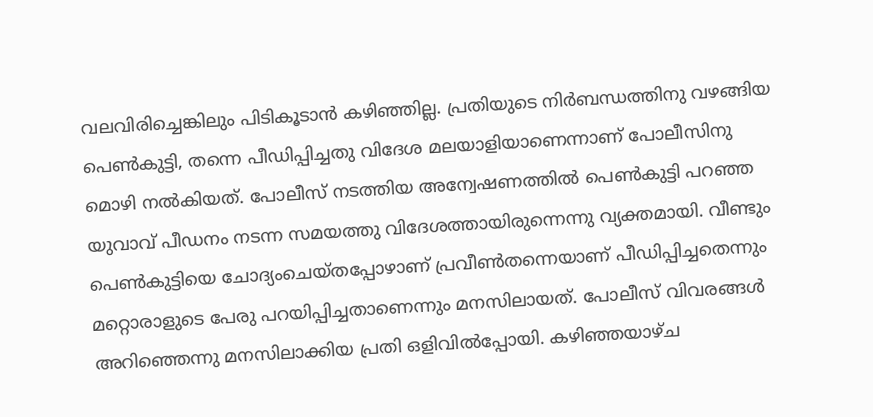വലവിരിച്ചെങ്കിലും പിടികൂടാന്‍ കഴിഞ്ഞില്ല. പ്രതിയുടെ നിര്‍ബന്ധത്തിനു വഴങ്ങിയ പെണ്‍കുട്ടി, തന്നെ പീഡിപ്പിച്ചതു വിദേശ മലയാളിയാണെന്നാണ് പോലീസിനു മൊഴി നല്‍കിയത്. പോലീസ് നടത്തിയ അന്വേഷണത്തില്‍ പെണ്‍കുട്ടി പറഞ്ഞ യുവാവ് പീഡനം നടന്ന സമയത്തു വിദേശത്തായിരുന്നെന്നു വ്യക്തമായി. വീണ്ടും പെണ്‍കുട്ടിയെ ചോദ്യംചെയ്തപ്പോഴാണ് പ്രവീണ്‍തന്നെയാണ് പീഡിപ്പിച്ചതെന്നും മറ്റൊരാളുടെ പേരു പറയിപ്പിച്ചതാണെന്നും മനസിലായത്. പോലീസ് വിവരങ്ങള്‍ അറിഞ്ഞെന്നു മനസിലാക്കിയ പ്രതി ഒളിവില്‍പ്പോയി. കഴിഞ്ഞയാഴ്ച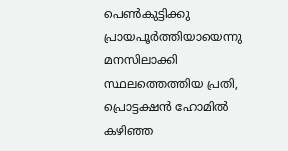പെണ്‍കുട്ടിക്കു പ്രായപൂര്‍ത്തിയായെന്നു മനസിലാക്കി സ്ഥലത്തെത്തിയ പ്രതി, പ്രൊട്ടക്ഷന്‍ ഹോമില്‍ കഴിഞ്ഞ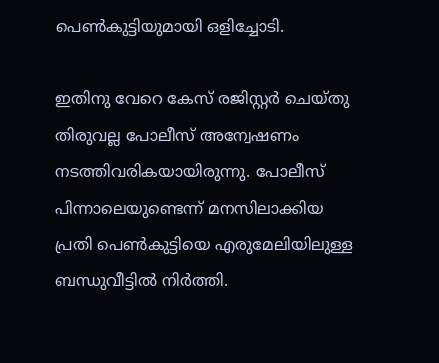പെണ്‍കുട്ടിയുമായി ഒളിച്ചോടി.

ഇതിനു വേറെ കേസ് രജിസ്റ്റര്‍ ചെയ്തു തിരുവല്ല പോലീസ് അന്വേഷണം നടത്തിവരികയായിരുന്നു. പോലീസ് പിന്നാലെയുണ്ടെന്ന് മനസിലാക്കിയ പ്രതി പെണ്‍കുട്ടിയെ എരുമേലിയിലുള്ള ബന്ധുവീട്ടില്‍ നിര്‍ത്തി.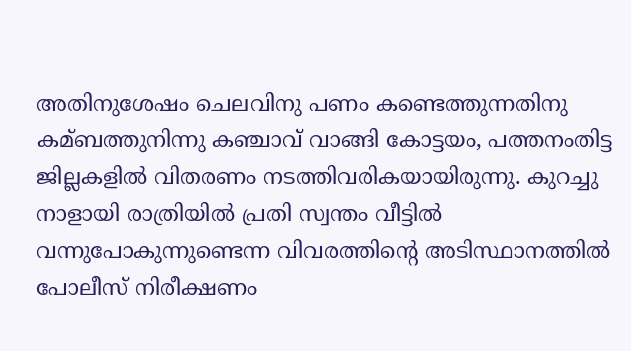അതിനുശേഷം ചെലവിനു പണം കണ്ടെത്തുന്നതിനു കമ്ബത്തുനിന്നു കഞ്ചാവ് വാങ്ങി കോട്ടയം, പത്തനംതിട്ട ജില്ലകളില്‍ വിതരണം നടത്തിവരികയായിരുന്നു. കുറച്ചു നാളായി രാത്രിയില്‍ പ്രതി സ്വന്തം വീട്ടില്‍ വന്നുപോകുന്നുണ്ടെന്ന വിവരത്തിന്റെ അടിസ്ഥാനത്തില്‍ പോലീസ് നിരീക്ഷണം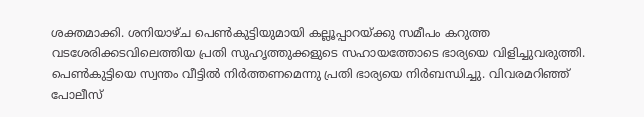ശക്തമാക്കി. ശനിയാഴ്ച പെണ്‍കുട്ടിയുമായി കല്ലൂപ്പാറയ്ക്കു സമീപം കറുത്ത വടശേരിക്കടവിലെത്തിയ പ്രതി സുഹൃത്തുക്കളുടെ സഹായത്തോടെ ഭാര്യയെ വിളിച്ചുവരുത്തി. പെണ്‍കുട്ടിയെ സ്വന്തം വീട്ടില്‍ നിര്‍ത്തണമെന്നു പ്രതി ഭാര്യയെ നിര്‍ബന്ധിച്ചു. വിവരമറിഞ്ഞ് പോലീസ്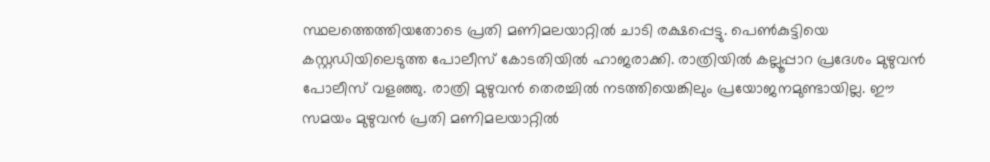സ്ഥലത്തെത്തിയതോടെ പ്രതി മണിമലയാറ്റില്‍ ചാടി രക്ഷപ്പെട്ടു. പെണ്‍കുട്ടിയെ കസ്റ്റഡിയിലെടുത്ത പോലീസ് കോടതിയില്‍ ഹാജരാക്കി. രാത്രിയില്‍ കല്ലൂപ്പാറ പ്രദേശം മുഴുവന്‍ പോലീസ് വളഞ്ഞു. രാത്രി മുഴുവന്‍ തെരച്ചില്‍ നടത്തിയെങ്കിലും പ്രയോജനമുണ്ടായില്ല. ഈ സമയം മുഴുവന്‍ പ്രതി മണിമലയാറ്റില്‍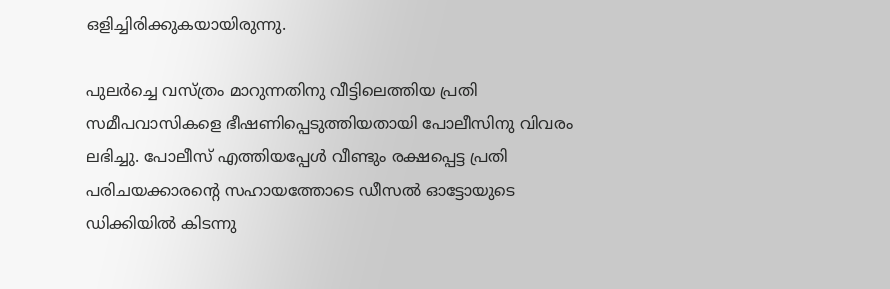ഒളിച്ചിരിക്കുകയായിരുന്നു.

പുലര്‍ച്ചെ വസ്ത്രം മാറുന്നതിനു വീട്ടിലെത്തിയ പ്രതി സമീപവാസികളെ ഭീഷണിപ്പെടുത്തിയതായി പോലീസിനു വിവരം ലഭിച്ചു. പോലീസ് എത്തിയപ്പേള്‍ വീണ്ടും രക്ഷപ്പെട്ട പ്രതി പരിചയക്കാരന്റെ സഹായത്തോടെ ഡീസല്‍ ഓട്ടോയുടെ ഡിക്കിയില്‍ കിടന്നു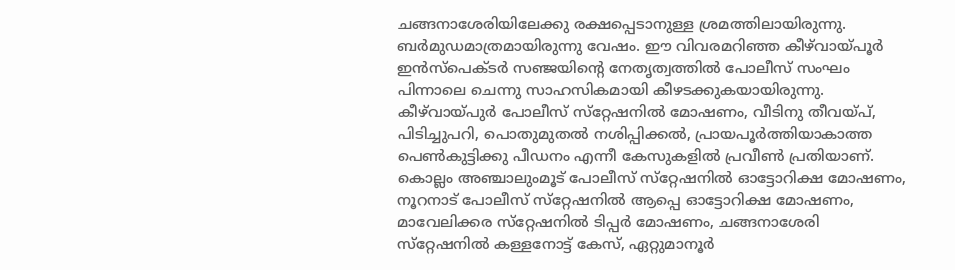ചങ്ങനാശേരിയിലേക്കു രക്ഷപ്പെടാനുള്ള ശ്രമത്തിലായിരുന്നു. ബര്‍മുഡമാത്രമായിരുന്നു വേഷം. ഈ വിവരമറിഞ്ഞ കീഴ്‌വായ്പൂര്‍ ഇന്‍സ്‌പെക്ടര്‍ സഞ്ജയിന്റെ നേതൃത്വത്തില്‍ പോലീസ് സംഘം പിന്നാലെ ചെന്നു സാഹസികമായി കീഴടക്കുകയായിരുന്നു. കീഴ്‌വായ്പുര്‍ പോലീസ് സ്‌റ്റേഷനില്‍ മോഷണം, വീടിനു തീവയ്പ്, പിടിച്ചുപറി, പൊതുമുതല്‍ നശിപ്പിക്കല്‍, പ്രായപൂര്‍ത്തിയാകാത്ത പെണ്‍കുട്ടിക്കു പീഡനം എന്നീ കേസുകളില്‍ പ്രവീണ്‍ പ്രതിയാണ്. കൊല്ലം അഞ്ചാലുംമൂട് പോലീസ് സ്‌റ്റേഷനില്‍ ഓട്ടോറിക്ഷ മോഷണം, നൂറനാട് പോലീസ് സ്‌റ്റേഷനില്‍ ആപ്പെ ഓട്ടോറിക്ഷ മോഷണം, മാവേലിക്കര സ്‌റ്റേഷനില്‍ ടിപ്പര്‍ മോഷണം, ചങ്ങനാശേരി സ്‌റ്റേഷനില്‍ കള്ളനോട്ട് കേസ്, ഏറ്റുമാനൂര്‍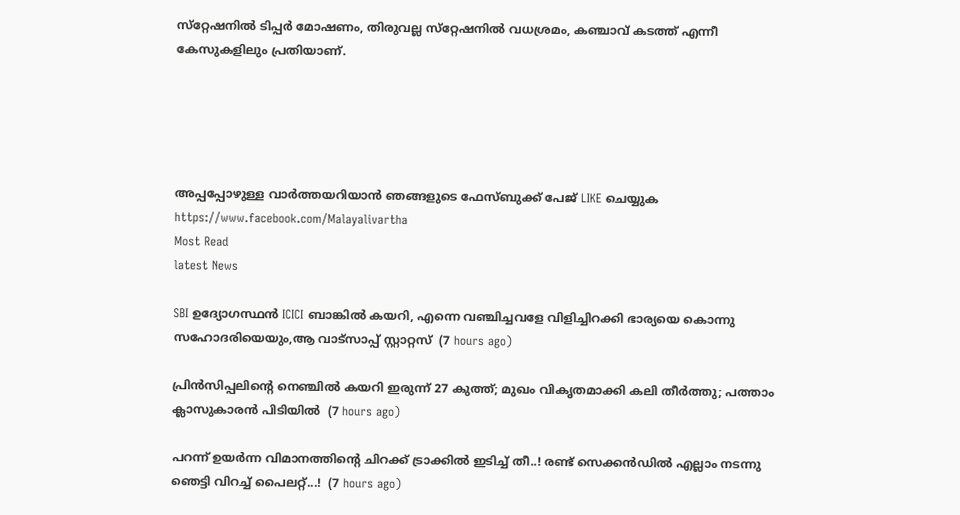സ്‌റ്റേഷനില്‍ ടിപ്പര്‍ മോഷണം, തിരുവല്ല സ്‌റ്റേഷനില്‍ വധശ്രമം, കഞ്ചാവ് കടത്ത് എന്നീ കേസുകളിലും പ്രതിയാണ്.





അപ്പപ്പോഴുള്ള വാര്‍ത്തയറിയാന്‍ ഞങ്ങളുടെ ഫേസ്‌ബുക്ക്‌ പേജ് LIKE ചെയ്യുക
https://www.facebook.com/Malayalivartha
Most Read
latest News

SBI ഉദ്യോഗസ്ഥൻ ICICI ബാങ്കിൽ കയറി, എന്നെ വഞ്ചിച്ചവളേ വിളിച്ചിറക്കി ഭാര്യയെ കൊന്നു സഹോദരിയെയും,ആ വാട്സാപ്പ് സ്റ്റാറ്റസ്  (7 hours ago)

പ്രിൻസിപ്പലിന്റെ നെഞ്ചിൽ കയറി ഇരുന്ന് 27 കുത്ത്; മുഖം വികൃതമാക്കി കലി തീർത്തു; പത്താം ക്ലാസുകാരൻ പിടിയിൽ  (7 hours ago)

പറന്ന് ഉയർന്ന വിമാനത്തിന്റെ ചിറക്ക് ട്രാക്കിൽ ഇടിച്ച് തീ..! രണ്ട് സെക്കൻഡിൽ എല്ലാം നടന്നു ഞെട്ടി വിറച്ച് പൈലറ്റ്...!  (7 hours ago)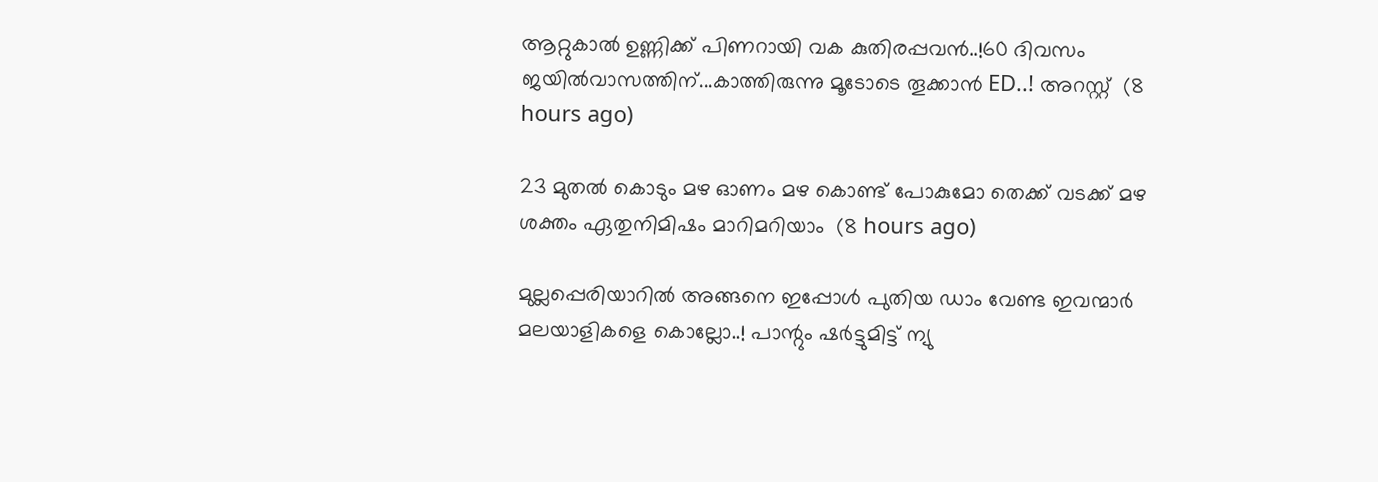ആറ്റുകാൽ ഉണ്ണിക്ക് പിണറായി വക കുതിരപ്പവൻ..!60 ദിവസം ജയിൽവാസത്തിന്...കാത്തിരുന്നു മൂടോടെ തൂക്കാൻ ED..! അറസ്റ്റ്  (8 hours ago)

23 മുതൽ കൊടും മഴ ഓണം മഴ കൊണ്ട് പോകുമോ തെക്ക് വടക്ക് മഴ ശക്തം ഏതുനിമിഷം മാറിമറിയാം  (8 hours ago)

മുല്ലപ്പെരിയാറിൽ അങ്ങനെ ഇപ്പോൾ പുതിയ ഡാം വേണ്ട ഇവന്മാർ മലയാളികളെ കൊല്ലോ..! പാന്റും ഷർട്ടുമിട്ട് ന്യു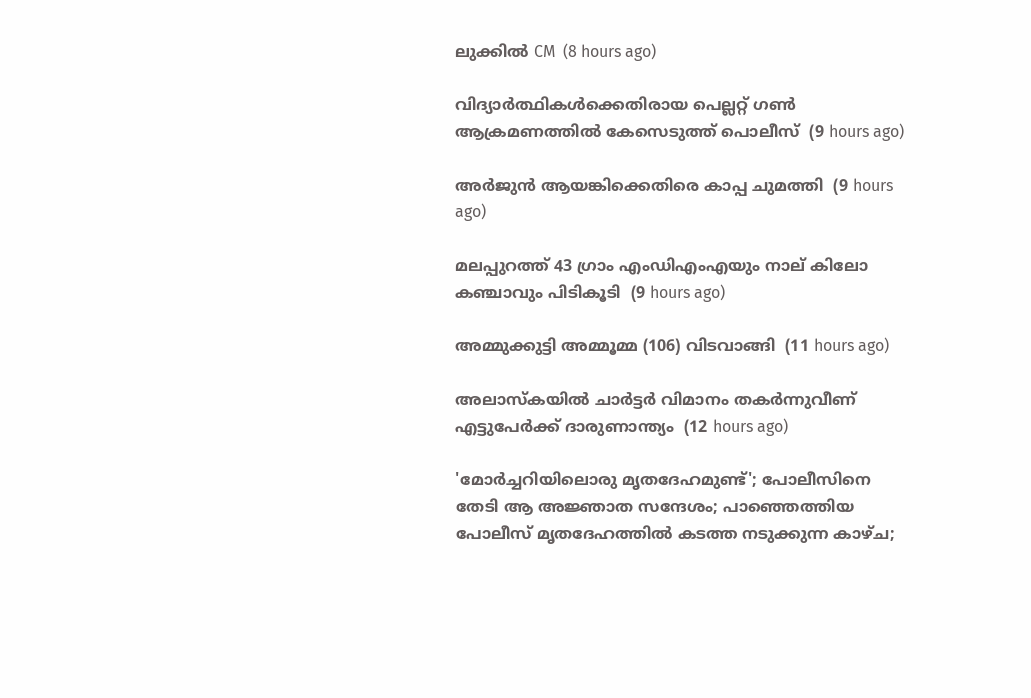ലുക്കിൽ CM  (8 hours ago)

വിദ്യാര്‍ത്ഥികള്‍ക്കെതിരായ പെല്ലറ്റ് ഗണ്‍ ആക്രമണത്തില്‍ കേസെടുത്ത് പൊലീസ്  (9 hours ago)

അര്‍ജുന്‍ ആയങ്കിക്കെതിരെ കാപ്പ ചുമത്തി  (9 hours ago)

മലപ്പുറത്ത് 43 ഗ്രാം എംഡിഎംഎയും നാല് കിലോ കഞ്ചാവും പിടികൂടി  (9 hours ago)

അമ്മുക്കുട്ടി അമ്മൂമ്മ (106) വിടവാങ്ങി  (11 hours ago)

അലാസ്‌കയില്‍ ചാര്‍ട്ടര്‍ വിമാനം തകര്‍ന്നുവീണ് എട്ടുപേര്‍ക്ക് ദാരുണാന്ത്യം  (12 hours ago)

'മോർച്ചറിയിലൊരു മൃതദേഹമുണ്ട്'; പോലീസിനെ തേടി ആ അജ്ഞാത സന്ദേശം; പാഞ്ഞെത്തിയ പോലീസ് മൃതദേഹത്തിൽ കടത്ത നടുക്കുന്ന കാഴ്ച;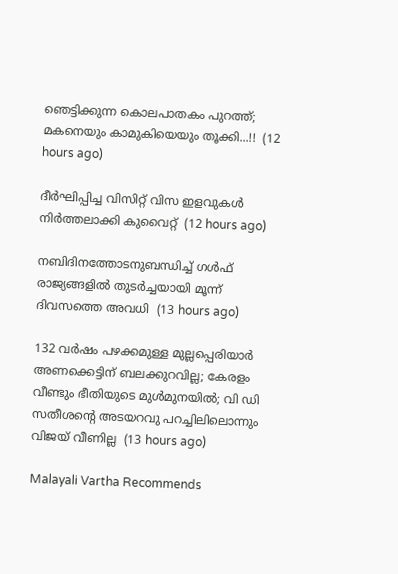ഞെട്ടിക്കുന്ന കൊലപാതകം പുറത്ത്; മകനെയും കാമുകിയെയും തൂക്കി...!!  (12 hours ago)

ദീര്‍ഘിപ്പിച്ച വിസിറ്റ് വിസ ഇളവുകള്‍ നിര്‍ത്തലാക്കി കുവൈറ്റ്  (12 hours ago)

നബിദിനത്തോടനുബന്ധിച്ച് ഗള്‍ഫ് രാജ്യങ്ങളില്‍ തുടര്‍ച്ചയായി മൂന്ന് ദിവസത്തെ അവധി  (13 hours ago)

132 വര്‍ഷം പഴക്കമുള്ള മുല്ലപ്പെരിയാര്‍ അണക്കെട്ടിന് ബലക്കുറവില്ല; കേരളം വീണ്ടും ഭീതിയുടെ മുള്‍മുനയിൽ; വി ഡി സതീശന്റെ അടയറവു പറച്ചിലിലൊന്നും വിജയ് വീണില്ല  (13 hours ago)

Malayali Vartha Recommends